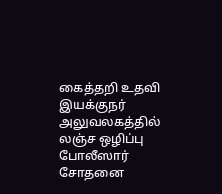கைத்தறி உதவி இயக்குநர் அலுவலகத்தில் லஞ்ச ஒழிப்பு போலீஸார் சோதனை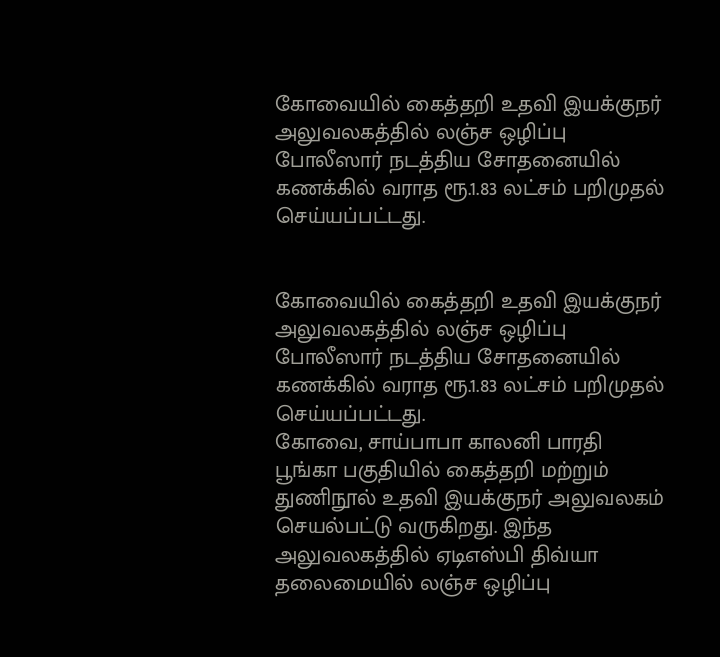கோவையில் கைத்தறி உதவி இயக்குநர் அலுவலகத்தில் லஞ்ச ஒழிப்பு போலீஸார் நடத்திய சோதனையில் கணக்கில் வராத ரூ.1.83 லட்சம் பறிமுதல் செய்யப்பட்டது.


கோவையில் கைத்தறி உதவி இயக்குநர் அலுவலகத்தில் லஞ்ச ஒழிப்பு போலீஸார் நடத்திய சோதனையில் கணக்கில் வராத ரூ.1.83 லட்சம் பறிமுதல் செய்யப்பட்டது.
கோவை, சாய்பாபா காலனி பாரதி பூங்கா பகுதியில் கைத்தறி மற்றும் துணிநூல் உதவி இயக்குநர் அலுவலகம் செயல்பட்டு வருகிறது. இந்த அலுவலகத்தில் ஏடிஎஸ்பி திவ்யா தலைமையில் லஞ்ச ஒழிப்பு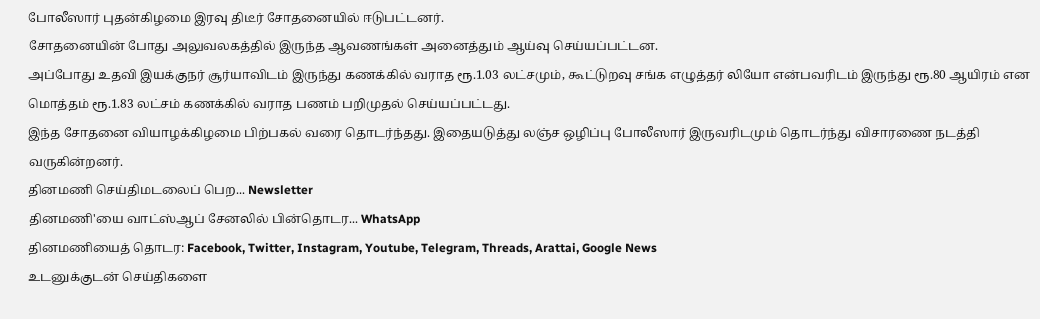போலீஸார் புதன்கிழமை இரவு திடீர் சோதனையில் ஈடுபட்டனர்.
சோதனையின் போது அலுவலகத்தில் இருந்த ஆவணங்கள் அனைத்தும் ஆய்வு செய்யப்பட்டன.
அப்போது உதவி இயக்குநர் சூர்யாவிடம் இருந்து கணக்கில் வராத ரூ.1.03 லட்சமும், கூட்டுறவு சங்க எழுத்தர் லியோ என்பவரிடம் இருந்து ரூ.80 ஆயிரம் என மொத்தம் ரூ.1.83 லட்சம் கணக்கில் வராத பணம் பறிமுதல் செய்யப்பட்டது.
இந்த சோதனை வியாழக்கிழமை பிற்பகல் வரை தொடர்ந்தது. இதையடுத்து லஞ்ச ஒழிப்பு போலீஸார் இருவரிடமும் தொடர்ந்து விசாரணை நடத்தி வருகின்றனர்.
தினமணி செய்திமடலைப் பெற... Newsletter
தினமணி'யை வாட்ஸ்ஆப் சேனலில் பின்தொடர... WhatsApp
தினமணியைத் தொடர: Facebook, Twitter, Instagram, Youtube, Telegram, Threads, Arattai, Google News
உடனுக்குடன் செய்திகளை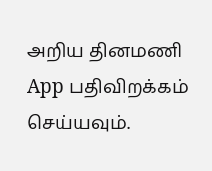அறிய தினமணி App பதிவிறக்கம் செய்யவும்.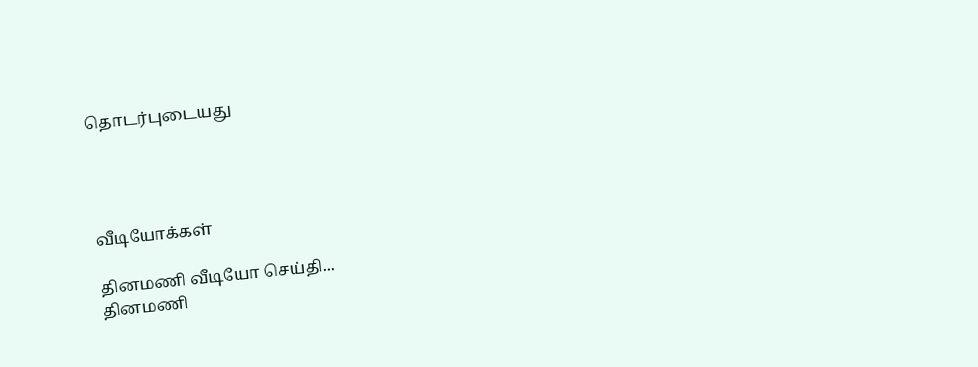தொடர்புடையது




வீடியோக்கள்

தினமணி வீடியோ செய்தி...
தினமணி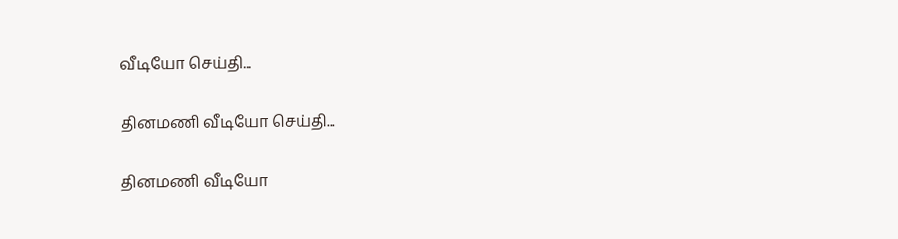வீடியோ செய்தி...

தினமணி வீடியோ செய்தி...

தினமணி வீடியோ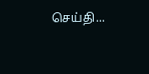செய்தி...